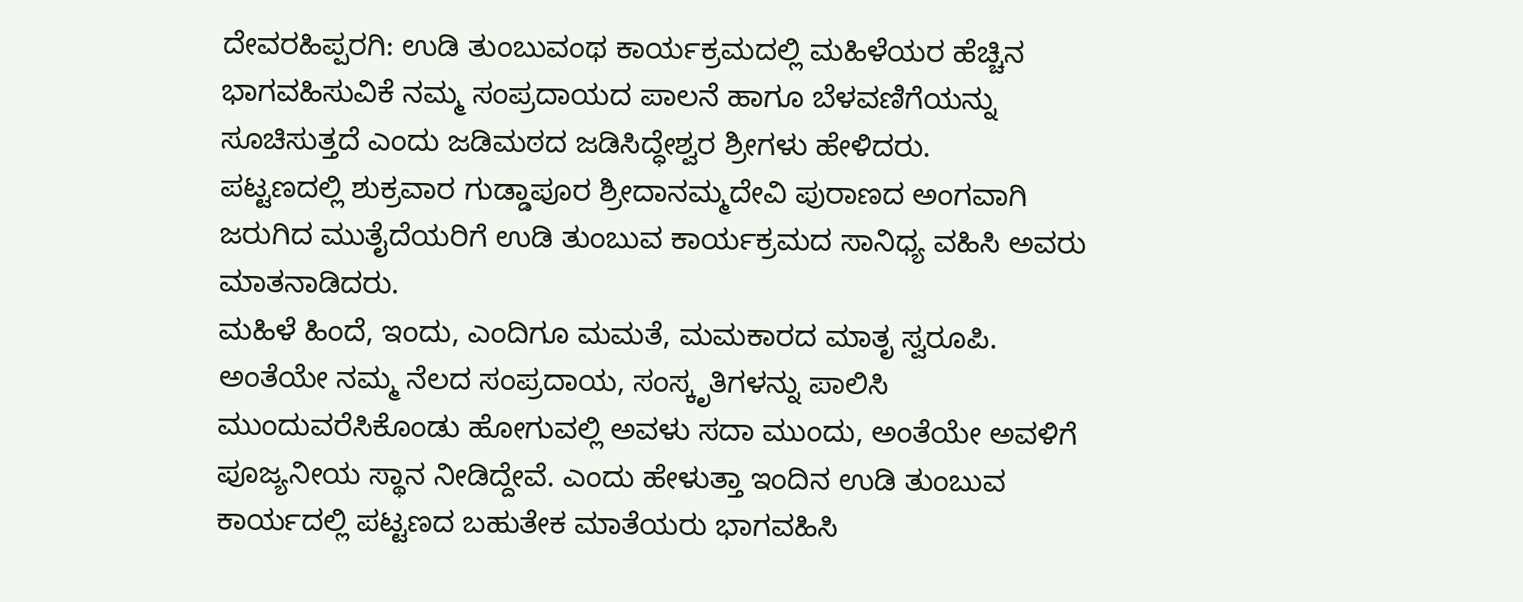ದೇವರಹಿಪ್ಪರಗಿ: ಉಡಿ ತುಂಬುವಂಥ ಕಾರ್ಯಕ್ರಮದಲ್ಲಿ ಮಹಿಳೆಯರ ಹೆಚ್ಚಿನ ಭಾಗವಹಿಸುವಿಕೆ ನಮ್ಮ ಸಂಪ್ರದಾಯದ ಪಾಲನೆ ಹಾಗೂ ಬೆಳವಣಿಗೆಯನ್ನು ಸೂಚಿಸುತ್ತದೆ ಎಂದು ಜಡಿಮಠದ ಜಡಿಸಿದ್ಧೇಶ್ವರ ಶ್ರೀಗಳು ಹೇಳಿದರು.
ಪಟ್ಟಣದಲ್ಲಿ ಶುಕ್ರವಾರ ಗುಡ್ಡಾಪೂರ ಶ್ರೀದಾನಮ್ಮದೇವಿ ಪುರಾಣದ ಅಂಗವಾಗಿ ಜರುಗಿದ ಮುತೈದೆಯರಿಗೆ ಉಡಿ ತುಂಬುವ ಕಾರ್ಯಕ್ರಮದ ಸಾನಿಧ್ಯ ವಹಿಸಿ ಅವರು ಮಾತನಾಡಿದರು.
ಮಹಿಳೆ ಹಿಂದೆ, ಇಂದು, ಎಂದಿಗೂ ಮಮತೆ, ಮಮಕಾರದ ಮಾತೃ ಸ್ವರೂಪಿ. ಅಂತೆಯೇ ನಮ್ಮ ನೆಲದ ಸಂಪ್ರದಾಯ, ಸಂಸ್ಕೃತಿಗಳನ್ನು ಪಾಲಿಸಿ ಮುಂದುವರೆಸಿಕೊಂಡು ಹೋಗುವಲ್ಲಿ ಅವಳು ಸದಾ ಮುಂದು, ಅಂತೆಯೇ ಅವಳಿಗೆ ಪೂಜ್ಯನೀಯ ಸ್ಥಾನ ನೀಡಿದ್ದೇವೆ. ಎಂದು ಹೇಳುತ್ತಾ ಇಂದಿನ ಉಡಿ ತುಂಬುವ ಕಾರ್ಯದಲ್ಲಿ ಪಟ್ಟಣದ ಬಹುತೇಕ ಮಾತೆಯರು ಭಾಗವಹಿಸಿ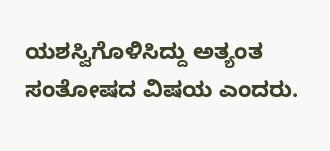ಯಶಸ್ವಿಗೊಳಿಸಿದ್ದು ಅತ್ಯಂತ ಸಂತೋಷದ ವಿಷಯ ಎಂದರು.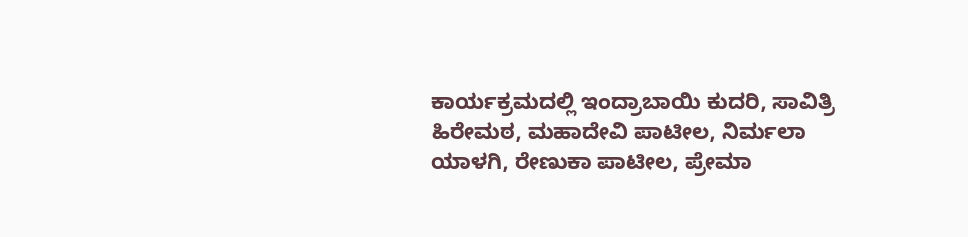ಕಾರ್ಯಕ್ರಮದಲ್ಲಿ ಇಂದ್ರಾಬಾಯಿ ಕುದರಿ, ಸಾವಿತ್ರಿ ಹಿರೇಮಠ, ಮಹಾದೇವಿ ಪಾಟೀಲ, ನಿರ್ಮಲಾ ಯಾಳಗಿ, ರೇಣುಕಾ ಪಾಟೀಲ, ಪ್ರೇಮಾ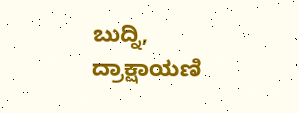ಬುದ್ನಿ, ದ್ರಾಕ್ಷಾಯಣಿ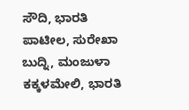ಸೌದಿ, ಭಾರತಿ ಪಾಟೀಲ, ಸುರೇಖಾ ಬುದ್ನಿ, ಮಂಜುಳಾ ಕಕ್ಕಳಮೇಲಿ, ಭಾರತಿ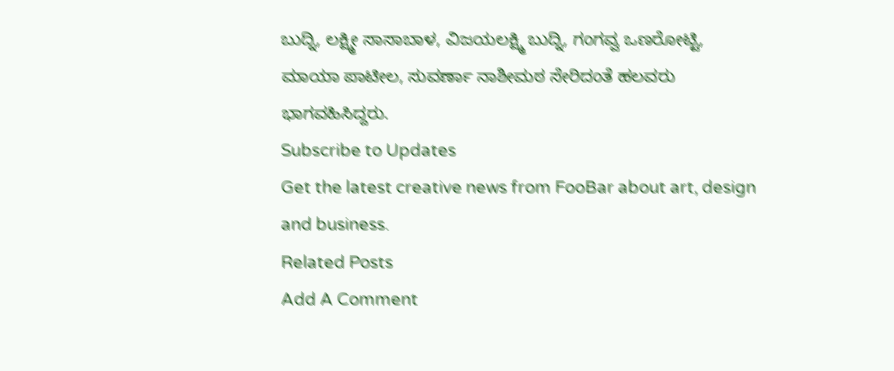ಬುದ್ನಿ, ಲಕ್ಷ್ಮೀ ಸಾಸಾಬಾಳ, ವಿಜಯಲಕ್ಷ್ಮಿ ಬುದ್ನಿ, ಗಂಗವ್ವ ಒಣರೋಟ್ಟಿ, ಮಾಯಾ ಪಾಟೀಲ, ಸುವರ್ಣಾ ನಾಶೀಮಠ ಸೇರಿದಂತೆ ಹಲವರು ಭಾಗವಹಿಸಿದ್ದರು.
Subscribe to Updates
Get the latest creative news from FooBar about art, design and business.
Related Posts
Add A Comment